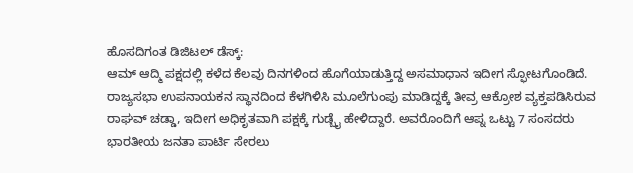ಹೊಸದಿಗಂತ ಡಿಜಿಟಲ್ ಡೆಸ್ಕ್:
ಆಮ್ ಆದ್ಮಿ ಪಕ್ಷದಲ್ಲಿ ಕಳೆದ ಕೆಲವು ದಿನಗಳಿಂದ ಹೊಗೆಯಾಡುತ್ತಿದ್ದ ಅಸಮಾಧಾನ ಇದೀಗ ಸ್ಫೋಟಗೊಂಡಿದೆ. ರಾಜ್ಯಸಭಾ ಉಪನಾಯಕನ ಸ್ಥಾನದಿಂದ ಕೆಳಗಿಳಿಸಿ ಮೂಲೆಗುಂಪು ಮಾಡಿದ್ದಕ್ಕೆ ತೀವ್ರ ಆಕ್ರೋಶ ವ್ಯಕ್ತಪಡಿಸಿರುವ ರಾಘವ್ ಚಡ್ಡಾ, ಇದೀಗ ಅಧಿಕೃತವಾಗಿ ಪಕ್ಷಕ್ಕೆ ಗುಡ್ಬೈ ಹೇಳಿದ್ದಾರೆ. ಅವರೊಂದಿಗೆ ಆಪ್ನ ಒಟ್ಟು 7 ಸಂಸದರು ಭಾರತೀಯ ಜನತಾ ಪಾರ್ಟಿ ಸೇರಲು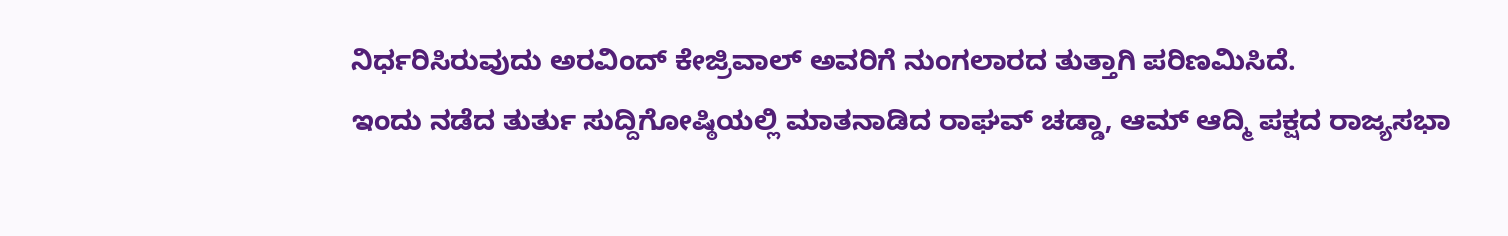ನಿರ್ಧರಿಸಿರುವುದು ಅರವಿಂದ್ ಕೇಜ್ರಿವಾಲ್ ಅವರಿಗೆ ನುಂಗಲಾರದ ತುತ್ತಾಗಿ ಪರಿಣಮಿಸಿದೆ.
ಇಂದು ನಡೆದ ತುರ್ತು ಸುದ್ದಿಗೋಷ್ಠಿಯಲ್ಲಿ ಮಾತನಾಡಿದ ರಾಘವ್ ಚಡ್ಡಾ, ಆಮ್ ಆದ್ಮಿ ಪಕ್ಷದ ರಾಜ್ಯಸಭಾ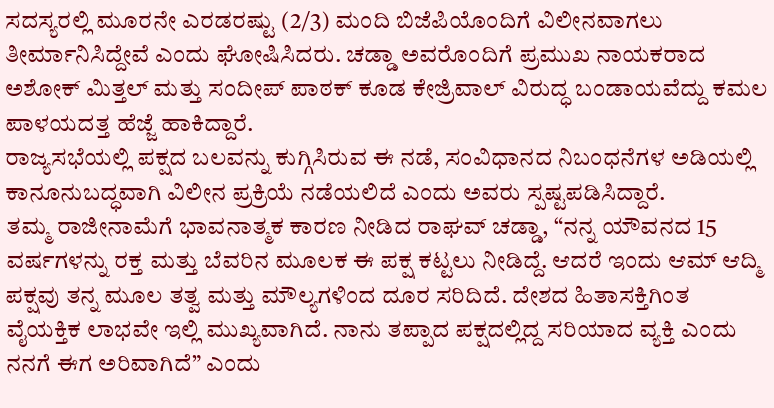ಸದಸ್ಯರಲ್ಲಿ ಮೂರನೇ ಎರಡರಷ್ಟು (2/3) ಮಂದಿ ಬಿಜೆಪಿಯೊಂದಿಗೆ ವಿಲೀನವಾಗಲು ತೀರ್ಮಾನಿಸಿದ್ದೇವೆ ಎಂದು ಘೋಷಿಸಿದರು. ಚಡ್ಡಾ ಅವರೊಂದಿಗೆ ಪ್ರಮುಖ ನಾಯಕರಾದ ಅಶೋಕ್ ಮಿತ್ತಲ್ ಮತ್ತು ಸಂದೀಪ್ ಪಾಠಕ್ ಕೂಡ ಕೇಜ್ರಿವಾಲ್ ವಿರುದ್ಧ ಬಂಡಾಯವೆದ್ದು ಕಮಲ ಪಾಳಯದತ್ತ ಹೆಜ್ಜೆ ಹಾಕಿದ್ದಾರೆ.
ರಾಜ್ಯಸಭೆಯಲ್ಲಿ ಪಕ್ಷದ ಬಲವನ್ನು ಕುಗ್ಗಿಸಿರುವ ಈ ನಡೆ, ಸಂವಿಧಾನದ ನಿಬಂಧನೆಗಳ ಅಡಿಯಲ್ಲಿ ಕಾನೂನುಬದ್ಧವಾಗಿ ವಿಲೀನ ಪ್ರಕ್ರಿಯೆ ನಡೆಯಲಿದೆ ಎಂದು ಅವರು ಸ್ಪಷ್ಟಪಡಿಸಿದ್ದಾರೆ.
ತಮ್ಮ ರಾಜೀನಾಮೆಗೆ ಭಾವನಾತ್ಮಕ ಕಾರಣ ನೀಡಿದ ರಾಘವ್ ಚಡ್ಡಾ, “ನನ್ನ ಯೌವನದ 15 ವರ್ಷಗಳನ್ನು ರಕ್ತ ಮತ್ತು ಬೆವರಿನ ಮೂಲಕ ಈ ಪಕ್ಷ ಕಟ್ಟಲು ನೀಡಿದ್ದೆ. ಆದರೆ ಇಂದು ಆಮ್ ಆದ್ಮಿ ಪಕ್ಷವು ತನ್ನ ಮೂಲ ತತ್ವ ಮತ್ತು ಮೌಲ್ಯಗಳಿಂದ ದೂರ ಸರಿದಿದೆ. ದೇಶದ ಹಿತಾಸಕ್ತಿಗಿಂತ ವೈಯಕ್ತಿಕ ಲಾಭವೇ ಇಲ್ಲಿ ಮುಖ್ಯವಾಗಿದೆ. ನಾನು ತಪ್ಪಾದ ಪಕ್ಷದಲ್ಲಿದ್ದ ಸರಿಯಾದ ವ್ಯಕ್ತಿ ಎಂದು ನನಗೆ ಈಗ ಅರಿವಾಗಿದೆ” ಎಂದು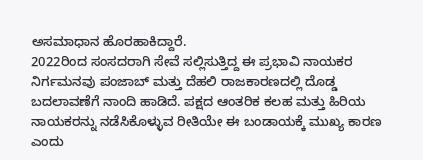ಅಸಮಾಧಾನ ಹೊರಹಾಕಿದ್ದಾರೆ.
2022ರಿಂದ ಸಂಸದರಾಗಿ ಸೇವೆ ಸಲ್ಲಿಸುತ್ತಿದ್ದ ಈ ಪ್ರಭಾವಿ ನಾಯಕರ ನಿರ್ಗಮನವು ಪಂಜಾಬ್ ಮತ್ತು ದೆಹಲಿ ರಾಜಕಾರಣದಲ್ಲಿ ದೊಡ್ಡ ಬದಲಾವಣೆಗೆ ನಾಂದಿ ಹಾಡಿದೆ. ಪಕ್ಷದ ಆಂತರಿಕ ಕಲಹ ಮತ್ತು ಹಿರಿಯ ನಾಯಕರನ್ನು ನಡೆಸಿಕೊಳ್ಳುವ ರೀತಿಯೇ ಈ ಬಂಡಾಯಕ್ಕೆ ಮುಖ್ಯ ಕಾರಣ ಎಂದು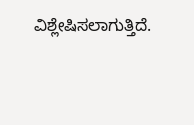ವಿಶ್ಲೇಷಿಸಲಾಗುತ್ತಿದೆ.